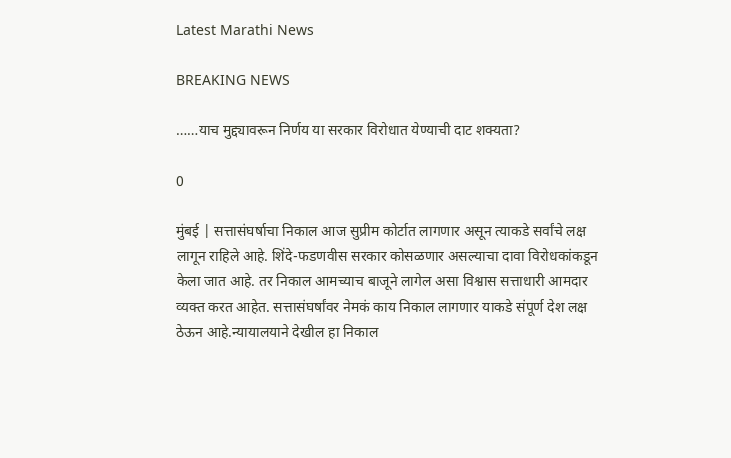Latest Marathi News

BREAKING NEWS

……याच मुद्द्यावरून निर्णय या सरकार विरोधात येण्याची दाट शक्यता?

0

मुंबई | सत्तासंघर्षाचा निकाल आज सुप्रीम कोर्टात लागणार असून त्याकडे सर्वांचे लक्ष लागून राहिले आहे. शिंदे-फडणवीस सरकार कोसळणार असल्याचा दावा विरोधकांकडून केला जात आहे. तर निकाल आमच्याच बाजूने लागेल असा विश्वास सत्ताधारी आमदार व्यक्त करत आहेत. सत्तासंघर्षांवर नेमकं काय निकाल लागणार याकडे संपूर्ण देश लक्ष ठेऊन आहे.न्यायालयाने देखील हा निकाल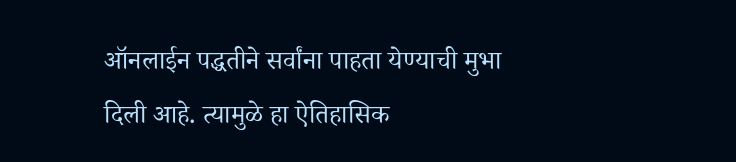ऑनलाईन पद्धतीने सर्वांना पाहता येण्याची मुभा दिली आहे. त्यामुळे हा ऐतिहासिक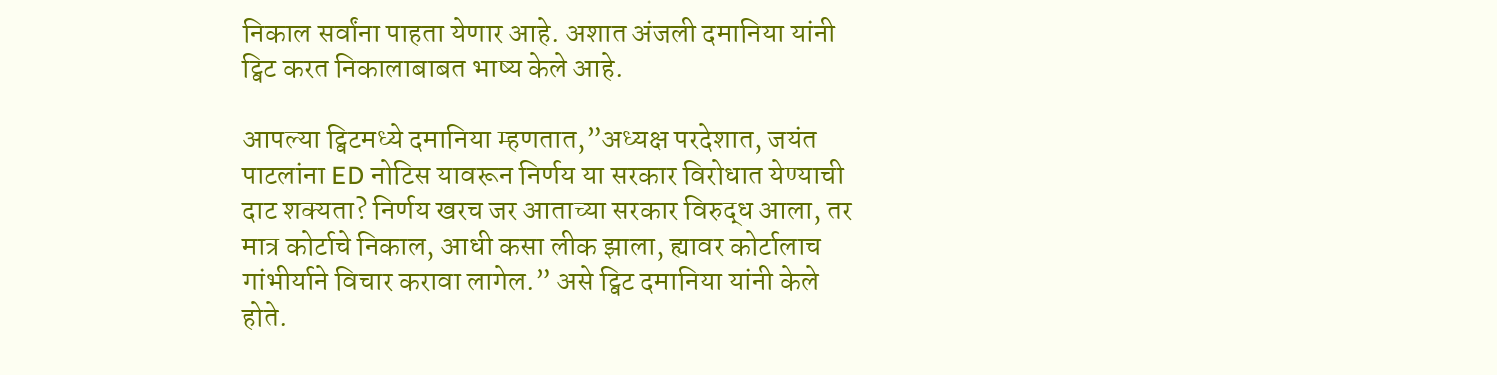निकाल सर्वांना पाहता येणार आहे. अशात अंजली दमानिया यांनी ट्विट करत निकालाबाबत भाष्य केले आहे.

आपल्या ट्विटमध्ये दमानिया म्हणतात,”अध्यक्ष परदेशात, जयंत पाटलांना ED नोटिस यावरून निर्णय या सरकार विरोधात येण्याची दाट शक्यता? निर्णय खरच जर आताच्या सरकार विरुद्ध आला, तर मात्र कोर्टाचे निकाल, आधी कसा लीक झाला, ह्यावर कोर्टालाच गांभीर्याने विचार करावा लागेल.” असे ट्विट दमानिया यांनी केले होते.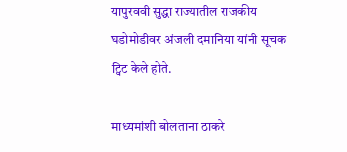यापुरववी सुद्धा राज्यातील राजकीय घडोमोडीवर अंजली दमानिया यांनी सूचक ट्विट केले होते.

माध्यमांशी बोलताना ठाकरे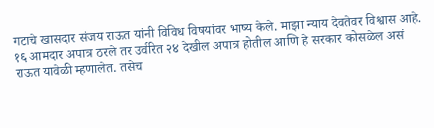गटाचे खासदार संजय राऊत यांनी विविध विषयांवर भाष्य केले. माझा न्याय देवतेवर विश्वास आहे. १६ आमदार अपात्र ठरले तर उर्वरित २४ देखील अपात्र होतील आणि हे सरकार कोसळेल असं राऊत यावेळी म्हणालेत. तसेच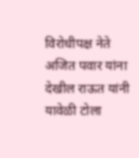विरोधीपक्ष नेते अजित पवार यांना देखील राऊत यांनी यावेळी टोला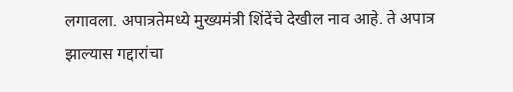लगावला. अपात्रतेमध्ये मुख्यमंत्री शिंदेंचे देखील नाव आहे. ते अपात्र झाल्यास गद्दारांचा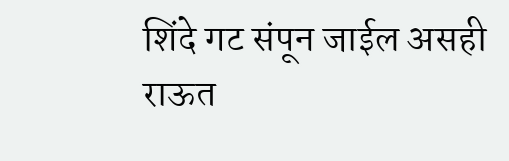शिंदे गट संपून जाईल असही राऊत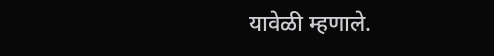यावेळी म्हणाले.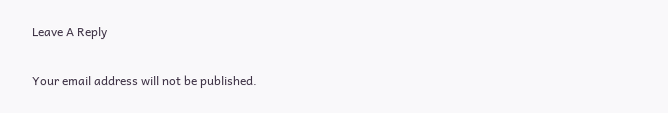Leave A Reply

Your email address will not be published.